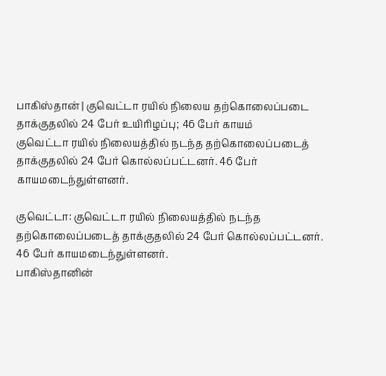பாகிஸ்தான் | குவெட்டா ரயில் நிலைய தற்கொலைப்படை தாக்குதலில் 24 பேர் உயிரிழப்பு; 46 பேர் காயம்
குவெட்டா ரயில் நிலையத்தில் நடந்த தற்கொலைப்படைத் தாக்குதலில் 24 பேர் கொல்லப்பட்டனர். 46 பேர் காயமடைந்துள்ளனர்.

குவெட்டா: குவெட்டா ரயில் நிலையத்தில் நடந்த தற்கொலைப்படைத் தாக்குதலில் 24 பேர் கொல்லப்பட்டனர். 46 பேர் காயமடைந்துள்ளனர்.
பாகிஸ்தானின்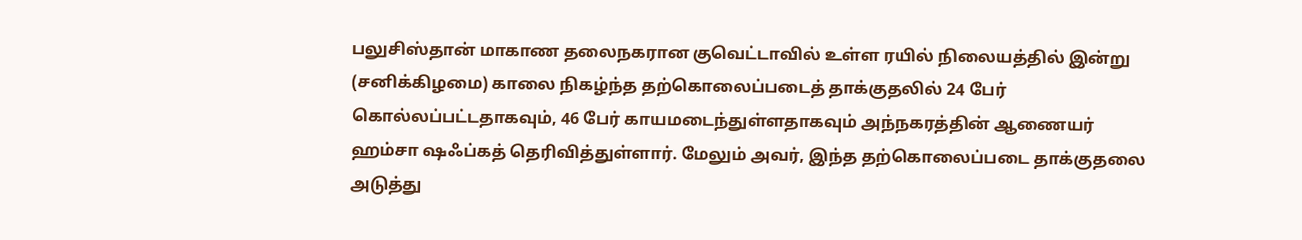பலுசிஸ்தான் மாகாண தலைநகரான குவெட்டாவில் உள்ள ரயில் நிலையத்தில் இன்று (சனிக்கிழமை) காலை நிகழ்ந்த தற்கொலைப்படைத் தாக்குதலில் 24 பேர் கொல்லப்பட்டதாகவும், 46 பேர் காயமடைந்துள்ளதாகவும் அந்நகரத்தின் ஆணையர் ஹம்சா ஷஃப்கத் தெரிவித்துள்ளார். மேலும் அவர், இந்த தற்கொலைப்படை தாக்குதலை அடுத்து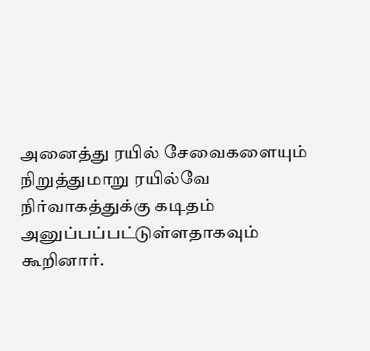அனைத்து ரயில் சேவைகளையும் நிறுத்துமாறு ரயில்வே நிர்வாகத்துக்கு கடிதம் அனுப்பப்பட்டுள்ளதாகவும் கூறினார்.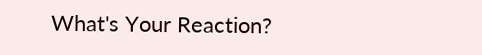What's Your Reaction?